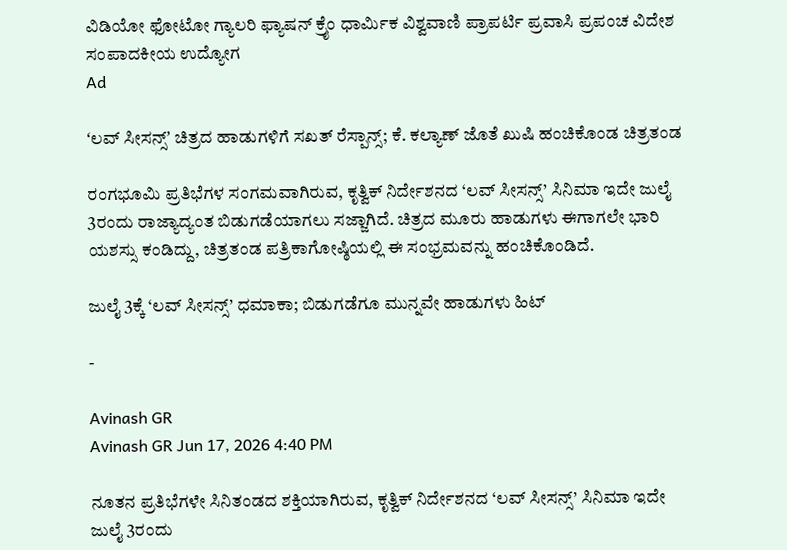ವಿಡಿಯೋ ಫೋಟೋ ಗ್ಯಾಲರಿ ಫ್ಯಾಷನ್ ಕ್ರೈಂ ಧಾರ್ಮಿಕ ವಿಶ್ವವಾಣಿ ಪ್ರಾಪರ್ಟಿ ಪ್ರವಾಸಿ ಪ್ರಪಂಚ ವಿದೇಶ ಸಂಪಾದಕೀಯ ಉದ್ಯೋಗ
Ad

ʻಲವ್ ಸೀಸನ್ಸ್ʼ ಚಿತ್ರದ ಹಾಡುಗಳಿಗೆ ಸಖತ್‌ ರೆಸ್ಪಾನ್ಸ್; ಕೆ. ಕಲ್ಯಾಣ್‌ ಜೊತೆ ಖುಷಿ ಹಂಚಿಕೊಂಡ ಚಿತ್ರತಂಡ

ರಂಗಭೂಮಿ ಪ್ರತಿಭೆಗಳ ಸಂಗಮವಾಗಿರುವ, ಕೃತ್ವಿಕ್ ನಿರ್ದೇಶನದ ‘ಲವ್ ಸೀಸನ್ಸ್’ ಸಿನಿಮಾ ಇದೇ ಜುಲೈ 3ರಂದು ರಾಜ್ಯಾದ್ಯಂತ ಬಿಡುಗಡೆಯಾಗಲು ಸಜ್ಜಾಗಿದೆ. ಚಿತ್ರದ ಮೂರು ಹಾಡುಗಳು ಈಗಾಗಲೇ ಭಾರಿ ಯಶಸ್ಸು ಕಂಡಿದ್ದು, ಚಿತ್ರತಂಡ ಪತ್ರಿಕಾಗೋಷ್ಠಿಯಲ್ಲಿ ಈ ಸಂಭ್ರಮವನ್ನು ಹಂಚಿಕೊಂಡಿದೆ.

ಜುಲೈ 3ಕ್ಕೆ ‘ಲವ್ ಸೀಸನ್ಸ್’ ಧಮಾಕಾ; ಬಿಡುಗಡೆಗೂ ಮುನ್ನವೇ ಹಾಡುಗಳು ಹಿಟ್

-

Avinash GR
Avinash GR Jun 17, 2026 4:40 PM

ನೂತನ ಪ್ರತಿಭೆಗಳೇ ಸಿನಿತಂಡದ ಶಕ್ತಿಯಾಗಿರುವ, ಕೃತ್ವಿಕ್ ನಿರ್ದೇಶನದ ‘ಲವ್ ಸೀಸನ್ಸ್’ ಸಿನಿಮಾ ಇದೇ ಜುಲೈ 3ರಂದು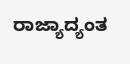ರಾಜ್ಯಾದ್ಯಂತ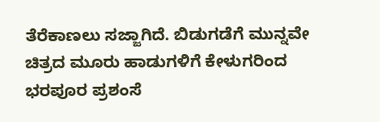ತೆರೆಕಾಣಲು ಸಜ್ಜಾಗಿದೆ. ಬಿಡುಗಡೆಗೆ ಮುನ್ನವೇ ಚಿತ್ರದ ಮೂರು ಹಾಡುಗಳಿಗೆ ಕೇಳುಗರಿಂದ ಭರಪೂರ ಪ್ರಶಂಸೆ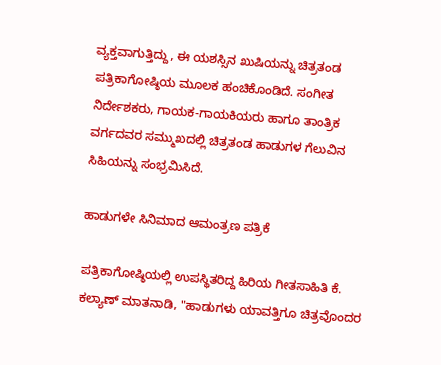ವ್ಯಕ್ತವಾಗುತ್ತಿದ್ದು, ಈ ಯಶಸ್ಸಿನ ಖುಷಿಯನ್ನು ಚಿತ್ರತಂಡ ಪತ್ರಿಕಾಗೋಷ್ಠಿಯ ಮೂಲಕ ಹಂಚಿಕೊಂಡಿದೆ. ಸಂಗೀತ ನಿರ್ದೇಶಕರು, ಗಾಯಕ-ಗಾಯಕಿಯರು ಹಾಗೂ ತಾಂತ್ರಿಕ ವರ್ಗದವರ ಸಮ್ಮುಖದಲ್ಲಿ ಚಿತ್ರತಂಡ ಹಾಡುಗಳ ಗೆಲುವಿನ ಸಿಹಿಯನ್ನು ಸಂಭ್ರಮಿಸಿದೆ.

ಹಾಡುಗಳೇ ಸಿನಿಮಾದ ಆಮಂತ್ರಣ ಪತ್ರಿಕೆ

ಪತ್ರಿಕಾಗೋಷ್ಠಿಯಲ್ಲಿ ಉಪಸ್ಥಿತರಿದ್ದ ಹಿರಿಯ ಗೀತಸಾಹಿತಿ ಕೆ. ಕಲ್ಯಾಣ್ ಮಾತನಾಡಿ, "ಹಾಡುಗಳು ಯಾವತ್ತಿಗೂ ಚಿತ್ರವೊಂದರ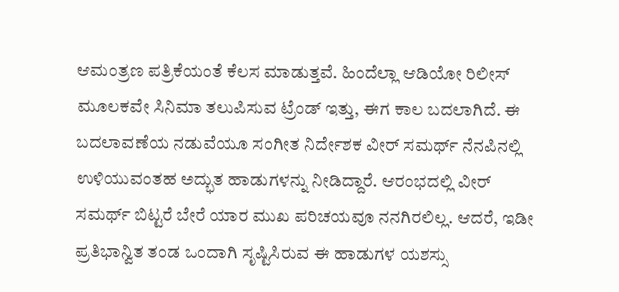ಆಮಂತ್ರಣ ಪತ್ರಿಕೆಯಂತೆ ಕೆಲಸ ಮಾಡುತ್ತವೆ. ಹಿಂದೆಲ್ಲಾ ಆಡಿಯೋ ರಿಲೀಸ್ ಮೂಲಕವೇ ಸಿನಿಮಾ ತಲುಪಿಸುವ ಟ್ರೆಂಡ್ ಇತ್ತು, ಈಗ ಕಾಲ ಬದಲಾಗಿದೆ. ಈ ಬದಲಾವಣೆಯ ನಡುವೆಯೂ ಸಂಗೀತ ನಿರ್ದೇಶಕ ವೀರ್ ಸಮರ್ಥ್ ನೆನಪಿನಲ್ಲಿ ಉಳಿಯುವಂತಹ ಅದ್ಭುತ ಹಾಡುಗಳನ್ನು ನೀಡಿದ್ದಾರೆ. ಆರಂಭದಲ್ಲಿ ವೀರ್ ಸಮರ್ಥ್ ಬಿಟ್ಟರೆ ಬೇರೆ ಯಾರ ಮುಖ ಪರಿಚಯವೂ ನನಗಿರಲಿಲ್ಲ. ಆದರೆ, ಇಡೀ ಪ್ರತಿಭಾನ್ವಿತ ತಂಡ ಒಂದಾಗಿ ಸೃಷ್ಟಿಸಿರುವ ಈ ಹಾಡುಗಳ ಯಶಸ್ಸು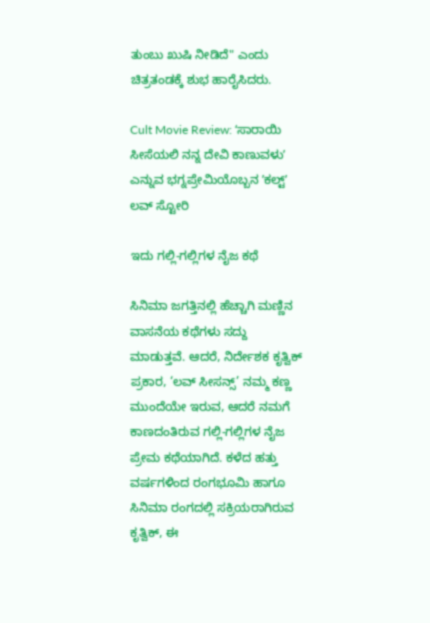ತುಂಬು ಖುಷಿ ನೀಡಿದೆ" ಎಂದು ಚಿತ್ರತಂಡಕ್ಕೆ ಶುಭ ಹಾರೈಸಿದರು.

Cult Movie Review: ʻಸಾರಾಯಿ ಸೀಸೆಯಲಿ ನನ್ನ ದೇವಿ ಕಾಣುವಳುʼ ಎನ್ನುವ ಭಗ್ನಪ್ರೇಮಿಯೊಬ್ಬನ ʼಕಲ್ಟ್‌ʼ ಲವ್‌ ಸ್ಟೋರಿ

ಇದು ಗಲ್ಲಿ-ಗಲ್ಲಿಗಳ ನೈಜ ಕಥೆ

ಸಿನಿಮಾ ಜಗತ್ತಿನಲ್ಲಿ ಹೆಚ್ಚಾಗಿ ಮಣ್ಣಿನ ವಾಸನೆಯ ಕಥೆಗಳು ಸದ್ದು ಮಾಡುತ್ತವೆ. ಆದರೆ, ನಿರ್ದೇಶಕ ಕೃತ್ವಿಕ್ ಪ್ರಕಾರ, ‘ಲವ್ ಸೀಸನ್ಸ್’ ನಮ್ಮ ಕಣ್ಣ ಮುಂದೆಯೇ ಇರುವ, ಆದರೆ ನಮಗೆ ಕಾಣದಂತಿರುವ ಗಲ್ಲಿ-ಗಲ್ಲಿಗಳ ನೈಜ ಪ್ರೇಮ ಕಥೆಯಾಗಿದೆ. ಕಳೆದ ಹತ್ತು ವರ್ಷಗಳಿಂದ ರಂಗಭೂಮಿ ಹಾಗೂ ಸಿನಿಮಾ ರಂಗದಲ್ಲಿ ಸಕ್ರಿಯರಾಗಿರುವ ಕೃತ್ವಿಕ್, ಈ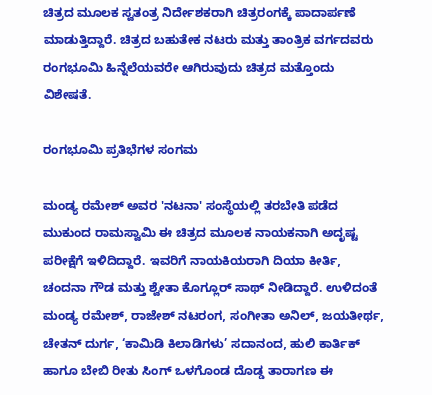ಚಿತ್ರದ ಮೂಲಕ ಸ್ವತಂತ್ರ ನಿರ್ದೇಶಕರಾಗಿ ಚಿತ್ರರಂಗಕ್ಕೆ ಪಾದಾರ್ಪಣೆ ಮಾಡುತ್ತಿದ್ದಾರೆ. ಚಿತ್ರದ ಬಹುತೇಕ ನಟರು ಮತ್ತು ತಾಂತ್ರಿಕ ವರ್ಗದವರು ರಂಗಭೂಮಿ ಹಿನ್ನೆಲೆಯವರೇ ಆಗಿರುವುದು ಚಿತ್ರದ ಮತ್ತೊಂದು ವಿಶೇಷತೆ.

ರಂಗಭೂಮಿ ಪ್ರತಿಭೆಗಳ ಸಂಗಮ

ಮಂಡ್ಯ ರಮೇಶ್ ಅವರ 'ನಟನಾ' ಸಂಸ್ಥೆಯಲ್ಲಿ ತರಬೇತಿ ಪಡೆದ ಮುಕುಂದ ರಾಮಸ್ವಾಮಿ ಈ ಚಿತ್ರದ ಮೂಲಕ ನಾಯಕನಾಗಿ ಅದೃಷ್ಟ ಪರೀಕ್ಷೆಗೆ ಇಳಿದಿದ್ದಾರೆ. ಇವರಿಗೆ ನಾಯಕಿಯರಾಗಿ ದಿಯಾ ಕೀರ್ತಿ, ಚಂದನಾ ಗೌಡ ಮತ್ತು ಶ್ವೇತಾ ಕೊಗ್ಲೂರ್ ಸಾಥ್ ನೀಡಿದ್ದಾರೆ. ಉಳಿದಂತೆ ಮಂಡ್ಯ ರಮೇಶ್, ರಾಜೇಶ್ ನಟರಂಗ, ಸಂಗೀತಾ ಅನಿಲ್, ಜಯತೀರ್ಥ, ಚೇತನ್ ದುರ್ಗ, ‘ಕಾಮಿಡಿ ಕಿಲಾಡಿಗಳು’ ಸದಾನಂದ, ಹುಲಿ ಕಾರ್ತಿಕ್ ಹಾಗೂ ಬೇಬಿ ರೀತು ಸಿಂಗ್ ಒಳಗೊಂಡ ದೊಡ್ಡ ತಾರಾಗಣ ಈ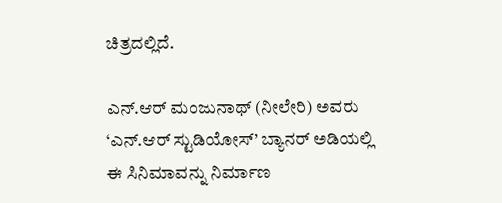ಚಿತ್ರದಲ್ಲಿದೆ.

ಎನ್.ಆರ್ ಮಂಜುನಾಥ್ (ನೀಲೇರಿ) ಅವರು ‘ಎನ್.ಆರ್ ಸ್ಟುಡಿಯೋಸ್’ ಬ್ಯಾನರ್ ಅಡಿಯಲ್ಲಿ ಈ ಸಿನಿಮಾವನ್ನು ನಿರ್ಮಾಣ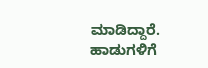ಮಾಡಿದ್ದಾರೆ. ಹಾಡುಗಳಿಗೆ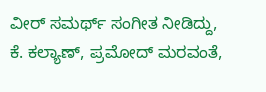ವೀರ್ ಸಮರ್ಥ್ ಸಂಗೀತ ನೀಡಿದ್ದು, ಕೆ. ಕಲ್ಯಾಣ್, ಪ್ರಮೋದ್ ಮರವಂತೆ,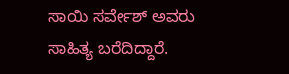ಸಾಯಿ ಸರ್ವೇಶ್ ಅವರು ಸಾಹಿತ್ಯ ಬರೆದಿದ್ದಾರೆ.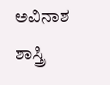ಅವಿನಾಶ ಶಾಸ್ತ್ರಿ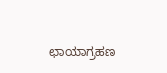ಛಾಯಾಗ್ರಹಣ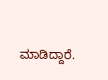ಮಾಡಿದ್ದಾರೆ.